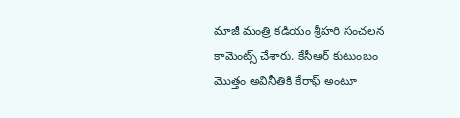మాజీ మంత్రి కడియం శ్రీహరి సంచలన కామెంట్స్ చేశారు. కేసీఆర్ కుటుంబం మొత్తం అవినీతికి కేరాఫ్ అంటూ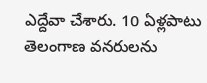ఎద్దేవా చేశారు. 10 ఏళ్లపాటు తెలంగాణ వనరులను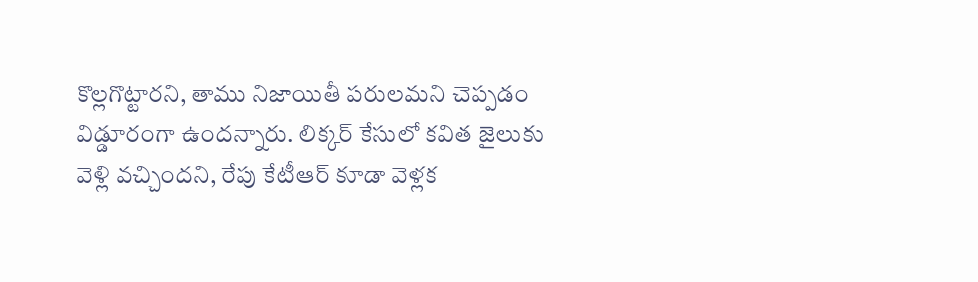కొల్లగొట్టారని, తాము నిజాయితీ పరులమని చెప్పడం విడ్డూరంగా ఉందన్నారు. లిక్కర్ కేసులో కవిత జైలుకు వెళ్లి వచ్చిందని, రేపు కేటీఆర్ కూడా వెళ్లక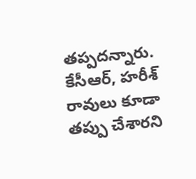తప్పదన్నారు. కేసీఆర్, హరీశ్ రావులు కూడా తప్పు చేశారని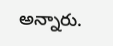అన్నారు.